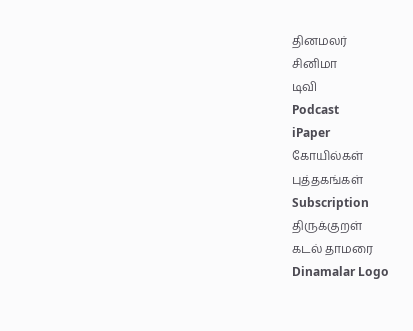தினமலர்
சினிமா
டிவி
Podcast
iPaper
கோயில்கள்
புத்தகங்கள்
Subscription
திருக்குறள்
கடல் தாமரை
Dinamalar Logo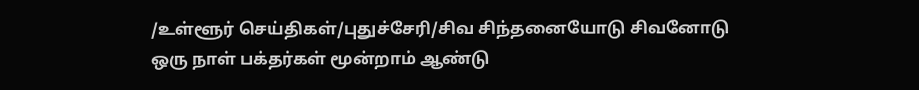/உள்ளூர் செய்திகள்/புதுச்சேரி/சிவ சிந்தனையோடு சிவனோடு ஒரு நாள் பக்தர்கள் மூன்றாம் ஆண்டு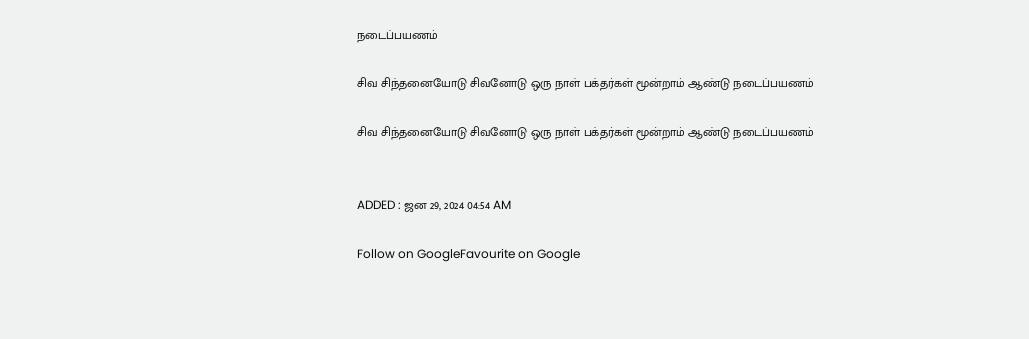நடைப்பயணம்

சிவ சிந்தனையோடு சிவனோடு ஒரு நாள் பக்தர்கள் மூன்றாம் ஆண்டு நடைப்பயணம்

சிவ சிந்தனையோடு சிவனோடு ஒரு நாள் பக்தர்கள் மூன்றாம் ஆண்டு நடைப்பயணம்


ADDED : ஜன 29, 2024 04:54 AM

Follow on GoogleFavourite on Google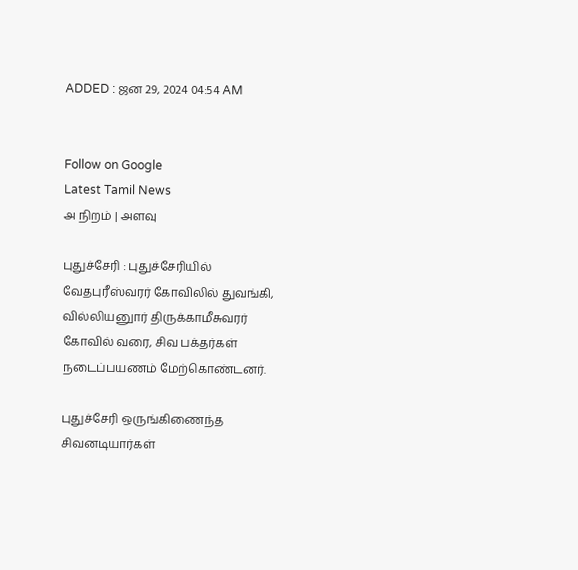ADDED : ஜன 29, 2024 04:54 AM


Follow on Google
Latest Tamil News
அ நிறம் | அளவு

புதுச்சேரி : புதுச்சேரியில் வேதபுரீஸ்வரர் கோவிலில் துவங்கி, வில்லியனுார் திருக்காமீசுவரர் கோவில் வரை, சிவ பக்தர்கள் நடைப்பயணம் மேற்கொண்டனர்.

புதுச்சேரி ஒருங்கிணைந்த சிவனடியார்கள்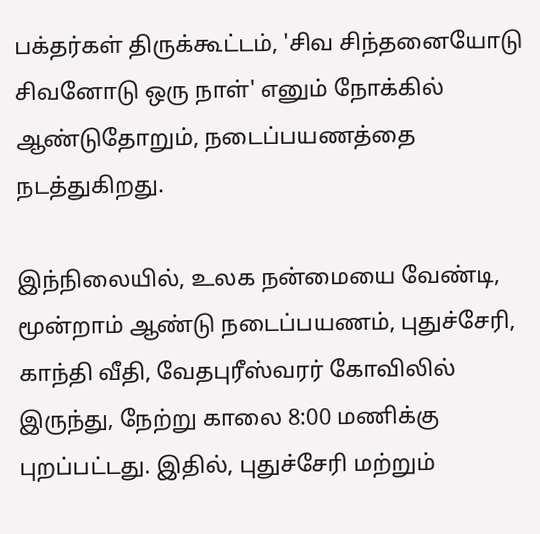பக்தர்கள் திருக்கூட்டம், 'சிவ சிந்தனையோடு சிவனோடு ஒரு நாள்' எனும் நோக்கில் ஆண்டுதோறும், நடைப்பயணத்தை நடத்துகிறது.

இந்நிலையில், உலக நன்மையை வேண்டி, மூன்றாம் ஆண்டு நடைப்பயணம், புதுச்சேரி, காந்தி வீதி, வேதபுரீஸ்வரர் கோவிலில் இருந்து, நேற்று காலை 8:00 மணிக்கு புறப்பட்டது. இதில், புதுச்சேரி மற்றும்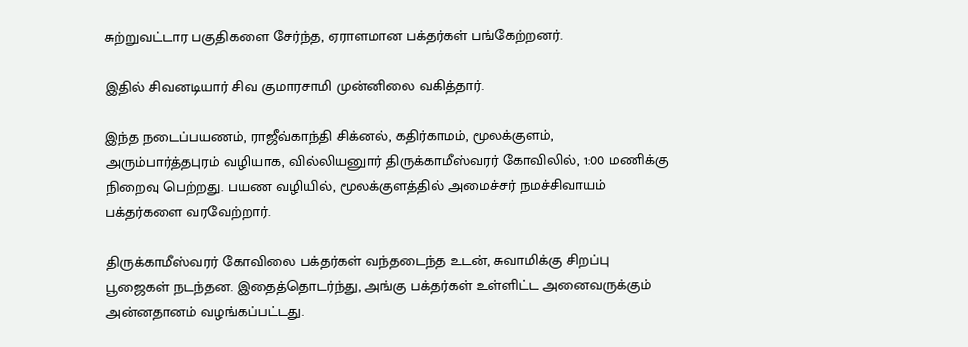சுற்றுவட்டார பகுதிகளை சேர்ந்த, ஏராளமான பக்தர்கள் பங்கேற்றனர்.

இதில் சிவனடியார் சிவ குமாரசாமி முன்னிலை வகித்தார்.

இந்த நடைப்பயணம், ராஜீவ்காந்தி சிக்னல், கதிர்காமம், மூலக்குளம், அரும்பார்த்தபுரம் வழியாக, வில்லியனுார் திருக்காமீஸ்வரர் கோவிலில், 1:00 மணிக்கு நிறைவு பெற்றது. பயண வழியில், மூலக்குளத்தில் அமைச்சர் நமச்சிவாயம் பக்தர்களை வரவேற்றார்.

திருக்காமீஸ்வரர் கோவிலை பக்தர்கள் வந்தடைந்த உடன், சுவாமிக்கு சிறப்பு பூஜைகள் நடந்தன. இதைத்தொடர்ந்து, அங்கு பக்தர்கள் உள்ளிட்ட அனைவருக்கும் அன்னதானம் வழங்கப்பட்டது.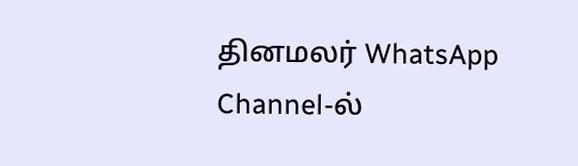தினமலர் WhatsApp Channel-ல்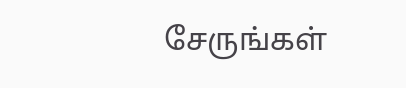சேருங்கள்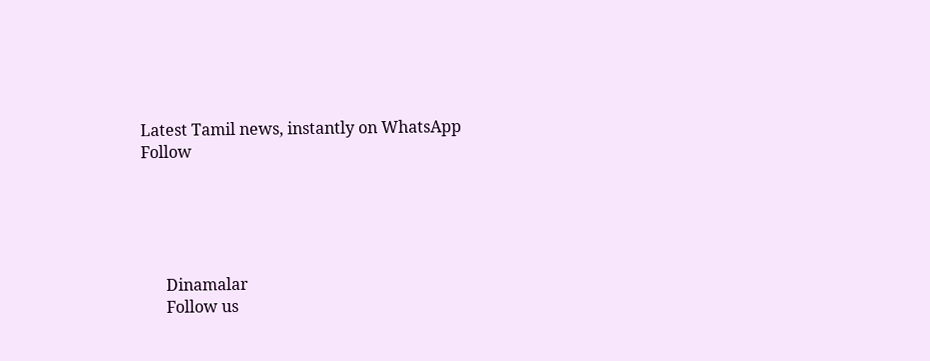Latest Tamil news, instantly on WhatsApp
Follow





      Dinamalar
      Follow us